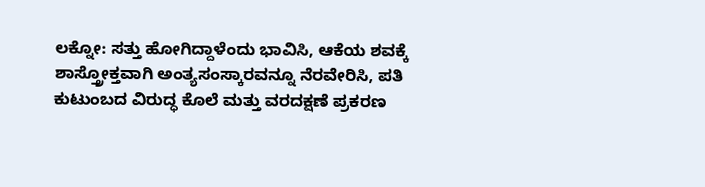ಲಕ್ನೋ: ಸತ್ತು ಹೋಗಿದ್ದಾಳೆಂದು ಭಾವಿಸಿ, ಆಕೆಯ ಶವಕ್ಕೆ ಶಾಸ್ತ್ರೋಕ್ತವಾಗಿ ಅಂತ್ಯಸಂಸ್ಕಾರವನ್ನೂ ನೆರವೇರಿಸಿ, ಪತಿ ಕುಟುಂಬದ ವಿರುದ್ಧ ಕೊಲೆ ಮತ್ತು ವರದಕ್ಷಣೆ ಪ್ರಕರಣ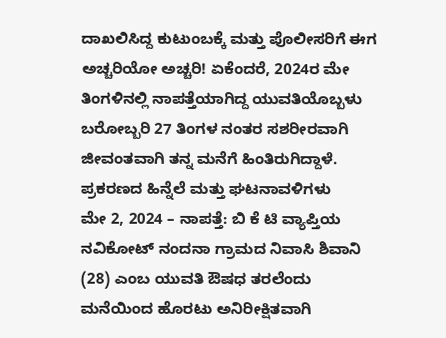ದಾಖಲಿಸಿದ್ದ ಕುಟುಂಬಕ್ಕೆ ಮತ್ತು ಪೊಲೀಸರಿಗೆ ಈಗ ಅಚ್ಚರಿಯೋ ಅಚ್ಚರಿ! ಏಕೆಂದರೆ, 2024ರ ಮೇ ತಿಂಗಳಿನಲ್ಲಿ ನಾಪತ್ತೆಯಾಗಿದ್ದ ಯುವತಿಯೊಬ್ಬಳು ಬರೋಬ್ಬರಿ 27 ತಿಂಗಳ ನಂತರ ಸಶರೀರವಾಗಿ ಜೀವಂತವಾಗಿ ತನ್ನ ಮನೆಗೆ ಹಿಂತಿರುಗಿದ್ದಾಳೆ.
ಪ್ರಕರಣದ ಹಿನ್ನೆಲೆ ಮತ್ತು ಘಟನಾವಳಿಗಳು
ಮೇ 2, 2024 – ನಾಪತ್ತೆ: ಬಿ ಕೆ ಟಿ ವ್ಯಾಪ್ತಿಯ ನವಿಕೋಟ್ ನಂದನಾ ಗ್ರಾಮದ ನಿವಾಸಿ ಶಿವಾನಿ (28) ಎಂಬ ಯುವತಿ ಔಷಧ ತರಲೆಂದು ಮನೆಯಿಂದ ಹೊರಟು ಅನಿರೀಕ್ಷಿತವಾಗಿ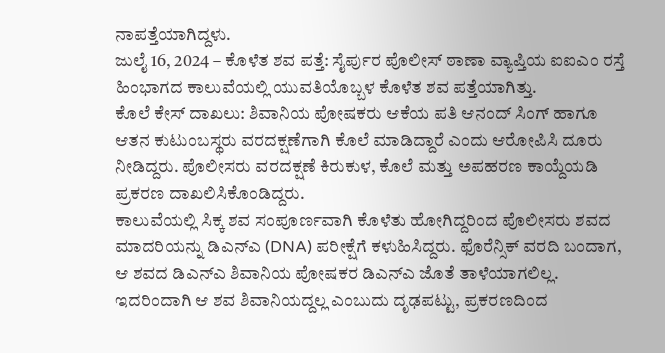ನಾಪತ್ತೆಯಾಗಿದ್ದಳು.
ಜುಲೈ 16, 2024 – ಕೊಳೆತ ಶವ ಪತ್ತೆ: ಸೈರ್ಪುರ ಪೊಲೀಸ್ ಠಾಣಾ ವ್ಯಾಪ್ತಿಯ ಐಐಎಂ ರಸ್ತೆ ಹಿಂಭಾಗದ ಕಾಲುವೆಯಲ್ಲಿ ಯುವತಿಯೊಬ್ಬಳ ಕೊಳೆತ ಶವ ಪತ್ತೆಯಾಗಿತ್ತು.
ಕೊಲೆ ಕೇಸ್ ದಾಖಲು: ಶಿವಾನಿಯ ಪೋಷಕರು ಆಕೆಯ ಪತಿ ಆನಂದ್ ಸಿಂಗ್ ಹಾಗೂ ಆತನ ಕುಟುಂಬಸ್ಥರು ವರದಕ್ಷಣೆಗಾಗಿ ಕೊಲೆ ಮಾಡಿದ್ದಾರೆ ಎಂದು ಆರೋಪಿಸಿ ದೂರು ನೀಡಿದ್ದರು. ಪೊಲೀಸರು ವರದಕ್ಷಣೆ ಕಿರುಕುಳ, ಕೊಲೆ ಮತ್ತು ಅಪಹರಣ ಕಾಯ್ದೆಯಡಿ ಪ್ರಕರಣ ದಾಖಲಿಸಿಕೊಂಡಿದ್ದರು.
ಕಾಲುವೆಯಲ್ಲಿ ಸಿಕ್ಕ ಶವ ಸಂಪೂರ್ಣವಾಗಿ ಕೊಳೆತು ಹೋಗಿದ್ದರಿಂದ ಪೊಲೀಸರು ಶವದ ಮಾದರಿಯನ್ನು ಡಿಎನ್ಎ (DNA) ಪರೀಕ್ಷೆಗೆ ಕಳುಹಿಸಿದ್ದರು. ಫೊರೆನ್ಸಿಕ್ ವರದಿ ಬಂದಾಗ, ಆ ಶವದ ಡಿಎನ್ಎ ಶಿವಾನಿಯ ಪೋಷಕರ ಡಿಎನ್ಎ ಜೊತೆ ತಾಳೆಯಾಗಲಿಲ್ಲ. ಇದರಿಂದಾಗಿ ಆ ಶವ ಶಿವಾನಿಯದ್ದಲ್ಲ ಎಂಬುದು ದೃಢಪಟ್ಟು, ಪ್ರಕರಣದಿಂದ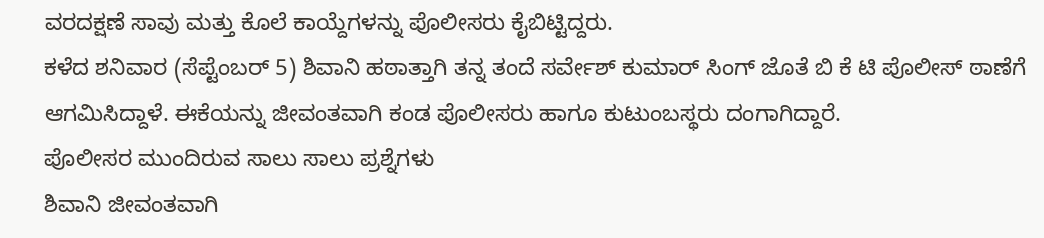ವರದಕ್ಷಣೆ ಸಾವು ಮತ್ತು ಕೊಲೆ ಕಾಯ್ದೆಗಳನ್ನು ಪೊಲೀಸರು ಕೈಬಿಟ್ಟಿದ್ದರು.
ಕಳೆದ ಶನಿವಾರ (ಸೆಪ್ಟೆಂಬರ್ 5) ಶಿವಾನಿ ಹಠಾತ್ತಾಗಿ ತನ್ನ ತಂದೆ ಸರ್ವೇಶ್ ಕುಮಾರ್ ಸಿಂಗ್ ಜೊತೆ ಬಿ ಕೆ ಟಿ ಪೊಲೀಸ್ ಠಾಣೆಗೆ ಆಗಮಿಸಿದ್ದಾಳೆ. ಈಕೆಯನ್ನು ಜೀವಂತವಾಗಿ ಕಂಡ ಪೊಲೀಸರು ಹಾಗೂ ಕುಟುಂಬಸ್ಥರು ದಂಗಾಗಿದ್ದಾರೆ.
ಪೊಲೀಸರ ಮುಂದಿರುವ ಸಾಲು ಸಾಲು ಪ್ರಶ್ನೆಗಳು
ಶಿವಾನಿ ಜೀವಂತವಾಗಿ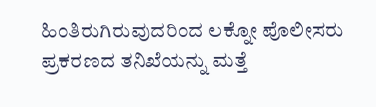ಹಿಂತಿರುಗಿರುವುದರಿಂದ ಲಕ್ನೋ ಪೊಲೀಸರು ಪ್ರಕರಣದ ತನಿಖೆಯನ್ನು ಮತ್ತೆ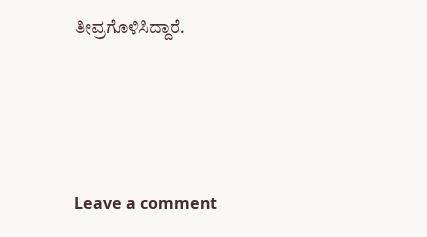ತೀವ್ರಗೊಳಿಸಿದ್ದಾರೆ.





Leave a comment